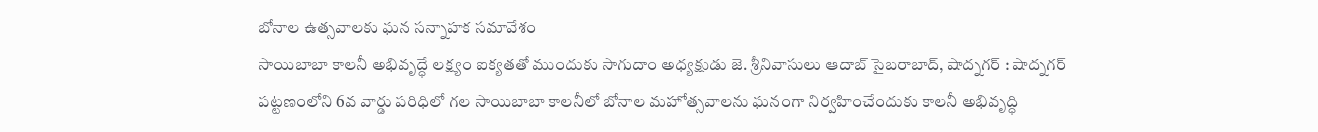బోనాల ఉత్సవాలకు ఘన సన్నాహక సమావేశం
సాయిబాబా కాలనీ అభివృద్ధే లక్ష్యం ఐక్యతతో ముందుకు సాగుదాం అధ్యక్షుడు జె. శ్రీనివాసులు ఆదాబ్ సైబరాబాద్, షాద్నగర్ : షాద్నగర్ పట్టణంలోని 6వ వార్డు పరిధిలో గల సాయిబాబా కాలనీలో బోనాల మహోత్సవాలను ఘనంగా నిర్వహించేందుకు కాలనీ అభివృద్ధి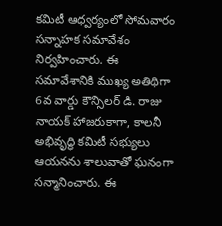కమిటీ ఆధ్వర్యంలో సోమవారం సన్నాహక సమావేశం నిర్వహించారు. ఈ సమావేశానికి ముఖ్య అతిథిగా 6వ వార్డు కౌన్సిలర్ డి. రాజు నాయక్ హాజరుకాగా, కాలనీ అభివృద్ధి కమిటీ సభ్యులు ఆయనను శాలువాతో ఘనంగా సన్మానించారు. ఈ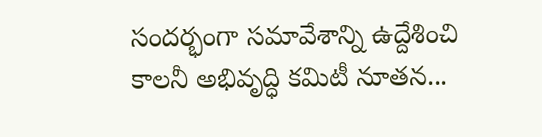సందర్భంగా సమావేశాన్ని ఉద్దేశించి కాలనీ అభివృద్ధి కమిటీ నూతన...